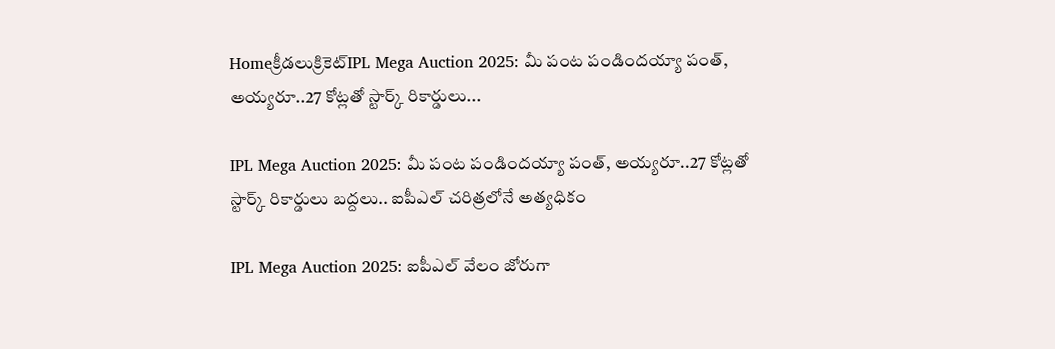Homeక్రీడలుక్రికెట్‌IPL Mega Auction 2025: మీ పంట పండిందయ్యా పంత్, అయ్యరూ..27 కోట్లతో స్టార్క్ రికార్డులు...

IPL Mega Auction 2025: మీ పంట పండిందయ్యా పంత్, అయ్యరూ..27 కోట్లతో స్టార్క్ రికార్డులు బద్దలు.. ఐపీఎల్ చరిత్రలోనే అత్యధికం

IPL Mega Auction 2025: ఐపీఎల్ వేలం జోరుగా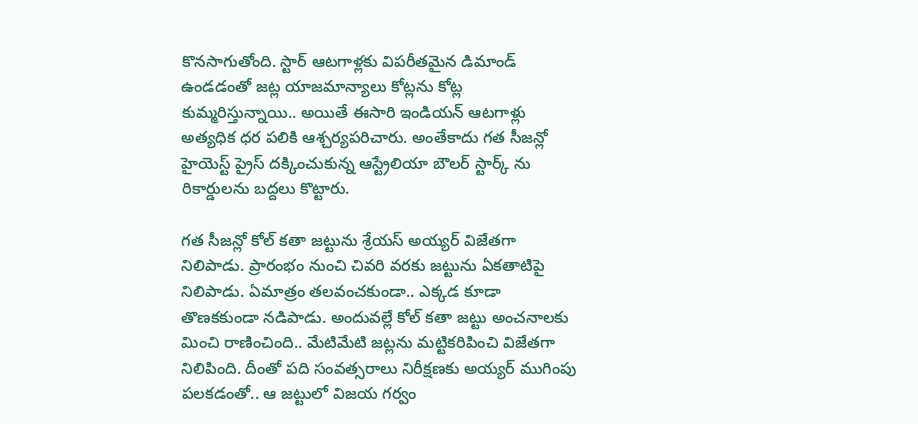కొనసాగుతోంది. స్టార్ ఆటగాళ్లకు విపరీతమైన డిమాండ్ ఉండడంతో జట్ల యాజమాన్యాలు కోట్లను కోట్ల కుమ్మరిస్తున్నాయి.. అయితే ఈసారి ఇండియన్ ఆటగాళ్లు అత్యధిక ధర పలికి ఆశ్చర్యపరిచారు. అంతేకాదు గత సీజన్లో హైయెస్ట్ ప్రైస్ దక్కించుకున్న ఆస్ట్రేలియా బౌలర్ స్టార్క్ ను రికార్డులను బద్దలు కొట్టారు.

గత సీజన్లో కోల్ కతా జట్టును శ్రేయస్ అయ్యర్ విజేతగా నిలిపాడు. ప్రారంభం నుంచి చివరి వరకు జట్టును ఏకతాటిపై నిలిపాడు. ఏమాత్రం తలవంచకుండా.. ఎక్కడ కూడా తొణకకుండా నడిపాడు. అందువల్లే కోల్ కతా జట్టు అంచనాలకు మించి రాణించింది.. మేటిమేటి జట్లను మట్టికరిపించి విజేతగా నిలిపింది. దీంతో పది సంవత్సరాలు నిరీక్షణకు అయ్యర్ ముగింపు పలకడంతో.. ఆ జట్టులో విజయ గర్వం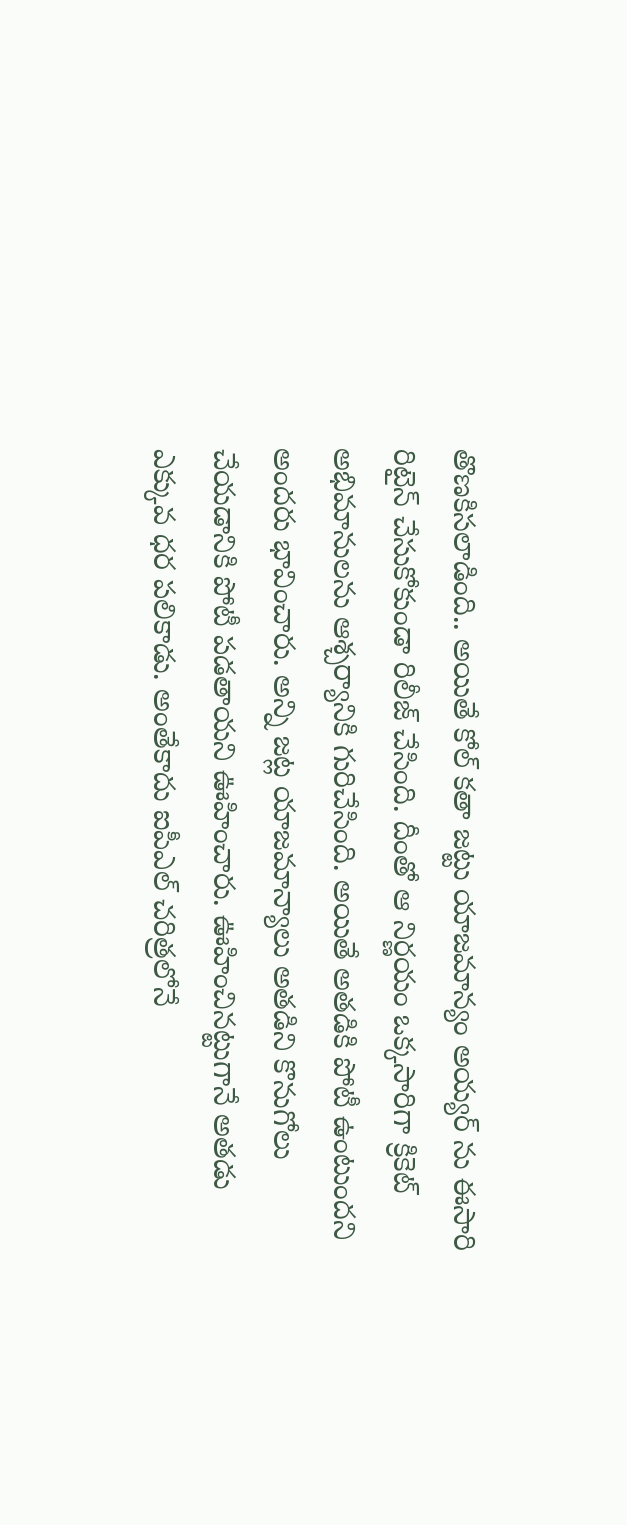తొణకిసలాడింది.. అయితే కోల్ కతా జట్టు యాజమాన్యం అయ్యర్ ను ఈసారి రిటైన్ చేసుకోకుండా రిలీజ్ చేసింది. దీంతో ఆ నిర్ణయం ఒక్కసారిగా క్రికెట్ అభిమానులను ఆశ్చర్యానికి గురిచేసింది. అయితే అతడికి పోటీ ఉంటుందని అందరు భావించారు. అన్ని జట్ల యాజమాన్యాలు అతడిని కొనుగోలు చేయడానికి పోటీ పడతాయని ఊహించారు. ఊహించినట్టుగానే అతడు ఎక్కువ ధర పలికాడు. అంతేకాదు ఐపీఎల్ చరిత్రలోనే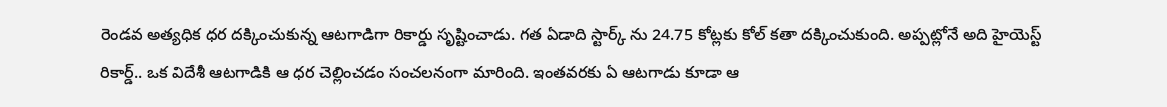రెండవ అత్యధిక ధర దక్కించుకున్న ఆటగాడిగా రికార్డు సృష్టించాడు. గత ఏడాది స్టార్క్ ను 24.75 కోట్లకు కోల్ కతా దక్కించుకుంది. అప్పట్లోనే అది హైయెస్ట్ రికార్డ్.. ఒక విదేశీ ఆటగాడికి ఆ ధర చెల్లించడం సంచలనంగా మారింది. ఇంతవరకు ఏ ఆటగాడు కూడా ఆ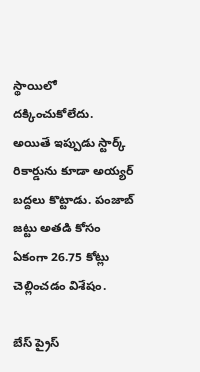స్థాయిలో దక్కించుకోలేదు. అయితే ఇప్పుడు స్టార్క్ రికార్డును కూడా అయ్యర్ బద్దలు కొట్టాడు. పంజాబ్ జట్టు అతడి కోసం ఏకంగా 26.75 కోట్లు చెల్లించడం విశేషం.

బేస్ ప్రైస్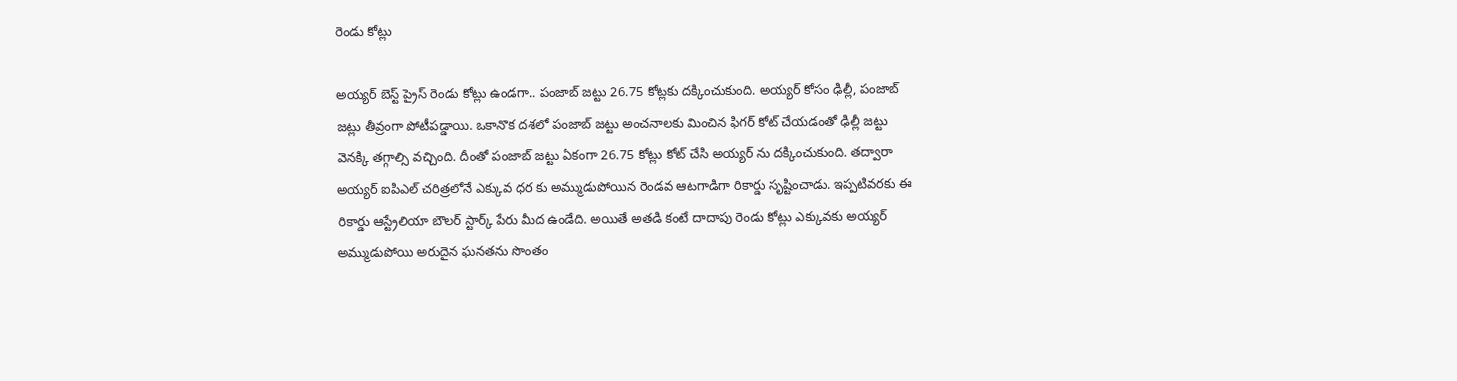రెండు కోట్లు

అయ్యర్ బెస్ట్ ప్రైస్ రెండు కోట్లు ఉండగా.. పంజాబ్ జట్టు 26.75 కోట్లకు దక్కించుకుంది. అయ్యర్ కోసం ఢిల్లీ, పంజాబ్ జట్లు తీవ్రంగా పోటీపడ్డాయి. ఒకానొక దశలో పంజాబ్ జట్టు అంచనాలకు మించిన ఫిగర్ కోట్ చేయడంతో ఢిల్లీ జట్టు వెనక్కి తగ్గాల్సి వచ్చింది. దీంతో పంజాబ్ జట్టు ఏకంగా 26.75 కోట్లు కోట్ చేసి అయ్యర్ ను దక్కించుకుంది. తద్వారా అయ్యర్ ఐపిఎల్ చరిత్రలోనే ఎక్కువ ధర కు అమ్ముడుపోయిన రెండవ ఆటగాడిగా రికార్డు సృష్టించాడు. ఇప్పటివరకు ఈ రికార్డు ఆస్ట్రేలియా బౌలర్ స్టార్క్ పేరు మీద ఉండేది. అయితే అతడి కంటే దాదాపు రెండు కోట్లు ఎక్కువకు అయ్యర్ అమ్ముడుపోయి అరుదైన ఘనతను సొంతం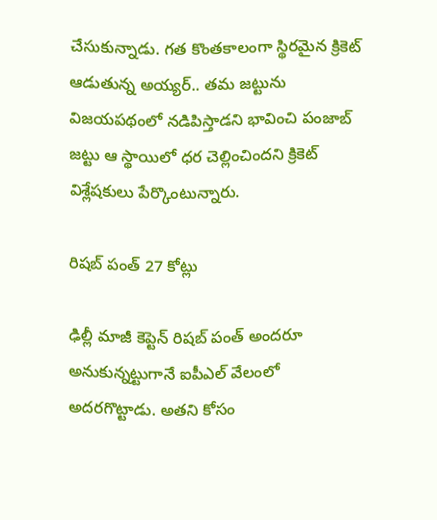చేసుకున్నాడు. గత కొంతకాలంగా స్థిరమైన క్రికెట్ ఆడుతున్న అయ్యర్.. తమ జట్టును విజయపథంలో నడిపిస్తాడని భావించి పంజాబ్ జట్టు ఆ స్థాయిలో ధర చెల్లించిందని క్రికెట్ విశ్లేషకులు పేర్కొంటున్నారు.

రిషబ్ పంత్ 27 కోట్లు

ఢిల్లీ మాజీ కెప్టెన్ రిషబ్ పంత్ అందరూ అనుకున్నట్టుగానే ఐపీఎల్ వేలంలో అదరగొట్టాడు. అతని కోసం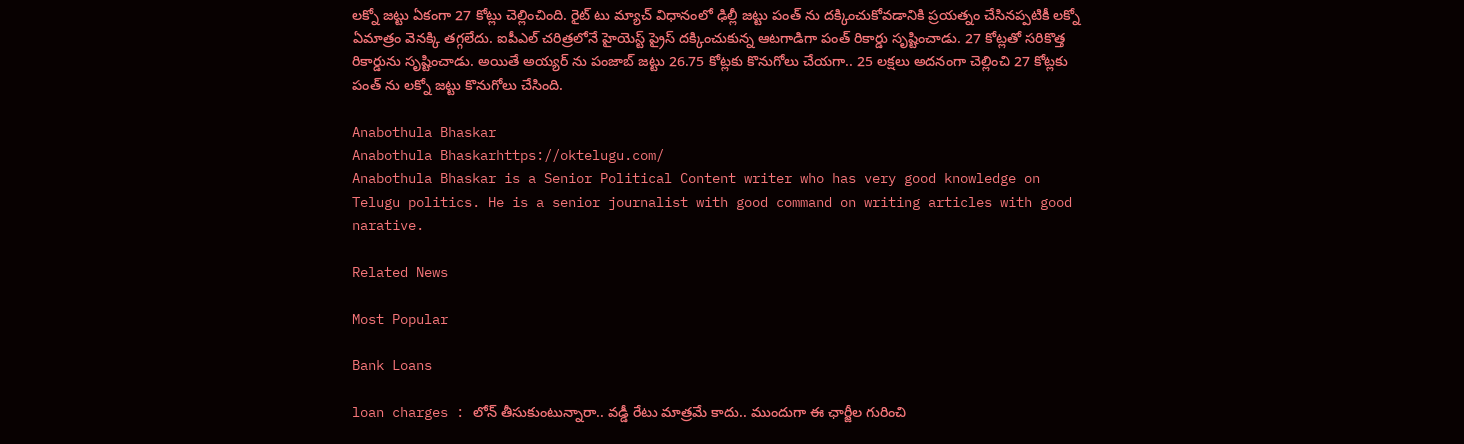లక్నో జట్టు ఏకంగా 27 కోట్లు చెల్లించింది. రైట్ టు మ్యాచ్ విధానంలో ఢిల్లీ జట్టు పంత్ ను దక్కించుకోవడానికి ప్రయత్నం చేసినప్పటికీ లక్నో ఏమాత్రం వెనక్కి తగ్గలేదు. ఐపీఎల్ చరిత్రలోనే హైయెస్ట్ ప్రైస్ దక్కించుకున్న ఆటగాడిగా పంత్ రికార్డు సృష్టించాడు. 27 కోట్లతో సరికొత్త రికార్డును సృష్టించాడు. అయితే అయ్యర్ ను పంజాబ్ జట్టు 26.75 కోట్లకు కొనుగోలు చేయగా.. 25 లక్షలు అదనంగా చెల్లించి 27 కోట్లకు పంత్ ను లక్నో జట్టు కొనుగోలు చేసింది.

Anabothula Bhaskar
Anabothula Bhaskarhttps://oktelugu.com/
Anabothula Bhaskar is a Senior Political Content writer who has very good knowledge on Telugu politics. He is a senior journalist with good command on writing articles with good narative.

Related News

Most Popular

Bank Loans

loan charges : లోన్ తీసుకుంటున్నారా.. వడ్డీ రేటు మాత్రమే కాదు.. ముందుగా ఈ ఛార్జీల గురించి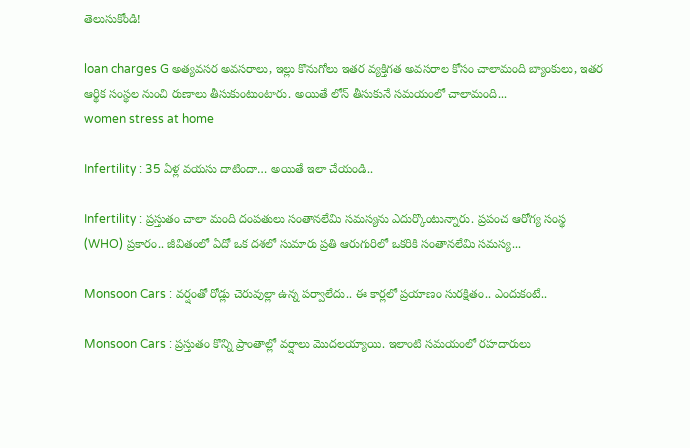తెలుసుకోండి!

loan charges G అత్యవసర అవసరాలు, ఇల్లు కొనుగోలు ఇతర వ్యక్తిగత అవసరాల కోసం చాలామంది బ్యాంకులు, ఇతర ఆర్థిక సంస్థల నుంచి రుణాలు తీసుకుంటుంటారు. అయితే లోన్ తీసుకునే సమయంలో చాలామంది...
women stress at home

Infertility : 35 ఏళ్ల వయసు దాటిందా… అయితే ఇలా చేయండి..

Infertility : ప్రస్తుతం చాలా మంది దంపతులు సంతానలేమి సమస్యను ఎదుర్కొంటున్నారు. ప్రపంచ ఆరోగ్య సంస్థ (WHO) ప్రకారం.. జీవితంలో ఏదో ఒక దశలో సుమారు ప్రతి ఆరుగురిలో ఒకరికి సంతానలేమి సమస్య...

Monsoon Cars : వర్షంతో రోడ్లు చెరువుల్లా ఉన్న పర్వాలేదు.. ఈ కార్లలో ప్రయాణం సురక్షితం.. ఎందుకంటే..

Monsoon Cars : ప్రస్తుతం కొన్ని ప్రాంతాల్లో వర్షాలు మొదలయ్యాయి. ఇలాంటి సమయంలో రహదారులు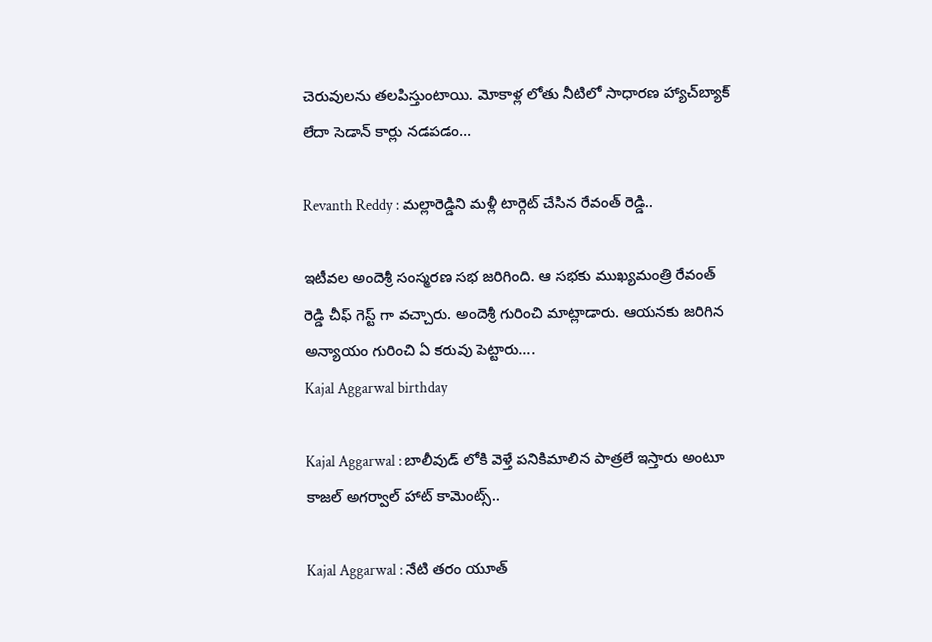చెరువులను తలపిస్తుంటాయి. మోకాళ్ల లోతు నీటిలో సాధారణ హ్యాచ్‌బ్యాక్ లేదా సెడాన్ కార్లు నడపడం...

Revanth Reddy : మల్లారెడ్డిని మళ్లీ టార్గెట్ చేసిన రేవంత్ రెడ్డి..

ఇటీవల అందెశ్రీ సంస్మరణ సభ జరిగింది. ఆ సభకు ముఖ్యమంత్రి రేవంత్ రెడ్డి చీఫ్ గెస్ట్ గా వచ్చారు. అందెశ్రీ గురించి మాట్లాడారు. ఆయనకు జరిగిన అన్యాయం గురించి ఏ కరువు పెట్టారు....
Kajal Aggarwal birthday

Kajal Aggarwal : బాలీవుడ్ లోకి వెళ్తే పనికిమాలిన పాత్రలే ఇస్తారు అంటూ కాజల్ అగర్వాల్ హాట్ కామెంట్స్..

Kajal Aggarwal : నేటి తరం యూత్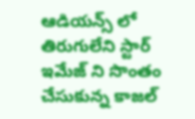ఆడియన్స్ లో తిరుగులేని స్టార్ ఇమేజ్ ని సొంతం చేసుకున్న కాజల్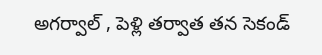అగర్వాల్ , పెళ్లి తర్వాత తన సెకండ్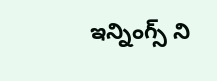ఇన్నింగ్స్ ని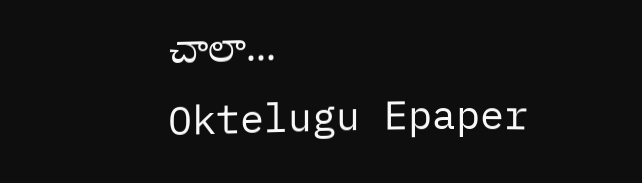చాలా...
Oktelugu Epaper